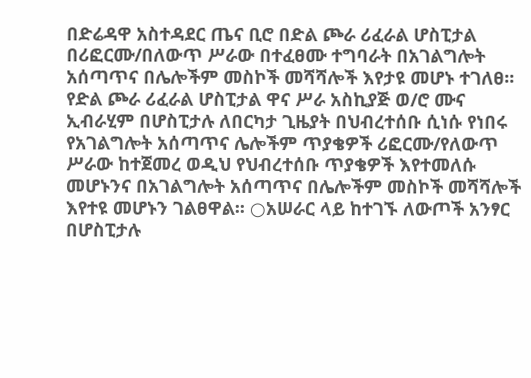በድሬዳዋ አስተዳደር ጤና ቢሮ በድል ጮራ ሪፈራል ሆስፒታል በሪፎርሙ/በለውጥ ሥራው በተፈፀሙ ተግባራት በአገልግሎት አሰጣጥና በሌሎችም መስኮች መሻሻሎች እየታዩ መሆኑ ተገለፀ፡፡
የድል ጮራ ሪፈራል ሆስፒታል ዋና ሥራ አስኪያጅ ወ/ሮ ሙና ኢብራሂም በሆስፒታሉ ለበርካታ ጊዜያት በህብረተሰቡ ሲነሱ የነበሩ የአገልግሎት አሰጣጥና ሌሎችም ጥያቄዎች ሪፎርሙ/የለውጥ ሥራው ከተጀመረ ወዲህ የህብረተሰቡ ጥያቄዎች እየተመለሱ መሆኑንና በአገልግሎት አሰጣጥና በሌሎችም መስኮች መሻሻሎች እየተዩ መሆኑን ገልፀዋል፡፡ ○አሠራር ላይ ከተገኙ ለውጦች አንፃር በሆስፒታሉ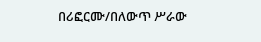በሪፎርሙ/በለውጥ ሥራው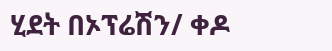ሂደት በኦፕሬሽን/ ቀዶ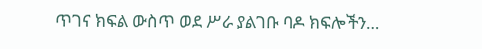ጥገና ክፍል ውስጥ ወደ ሥራ ያልገቡ ባዶ ክፍሎችን…